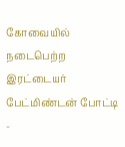கோவையில் நடைபெற்ற இரட்டையர் பேட்மிண்டன் போட்டி -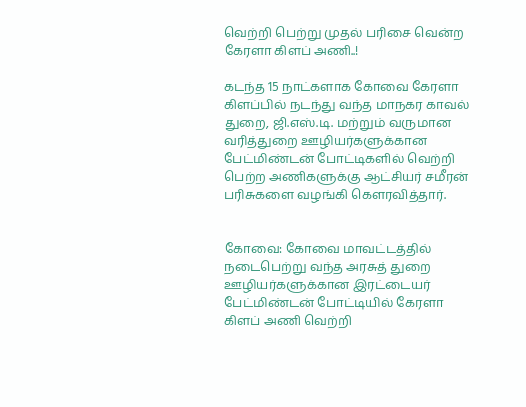வெற்றி பெற்று முதல் பரிசை வென்ற கேரளா கிளப் அணி..!

கடந்த 15 நாட்களாக கோவை கேரளா கிளப்பில் நடந்து வந்த மாநகர காவல் துறை, ஜி.எஸ்.டி. மற்றும் வருமான வரித்துறை ஊழியர்களுக்கான பேட்மிண்டன் போட்டிகளில் வெற்றி பெற்ற அணிகளுக்கு ஆட்சியர் சமீரன் பரிசுகளை வழங்கி கௌரவித்தார்.


கோவை: கோவை மாவட்டத்தில் நடைபெற்று வந்த அரசுத் துறை ஊழியர்களுக்கான இரட்டையர் பேட்மிண்டன் போட்டியில் கேரளா கிளப் அணி வெற்றி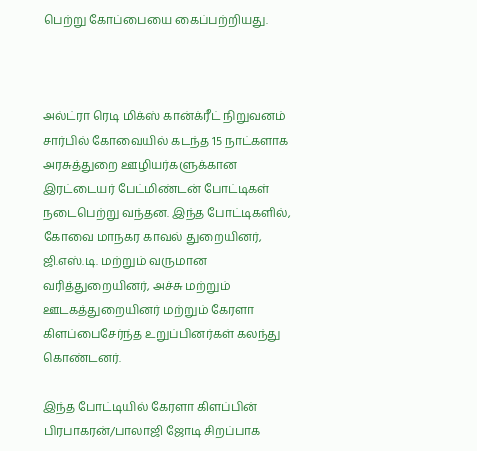பெற்று கோப்பையை கைப்பற்றியது.



அல்ட்ரா ரெடி மிக்ஸ் கான்க்ரீட் நிறுவனம் சார்பில் கோவையில் கடந்த 15 நாட்களாக அரசுத்துறை ஊழியர்களுக்கான இரட்டையர் பேட்மிண்டன் போட்டிகள் நடைபெற்று வந்தன. இந்த போட்டிகளில், கோவை மாநகர காவல் துறையினர், ஜி.எஸ்.டி. மற்றும் வருமான வரித்துறையினர், அச்சு மற்றும் ஊடகத்துறையினர் மற்றும் கேரளா கிளப்பைசேர்ந்த உறுப்பினர்கள் கலந்து கொண்டனர்.

இந்த போட்டியில் கேரளா கிளப்பின் பிரபாகரன்/பாலாஜி ஜோடி சிறப்பாக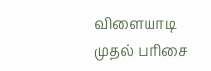விளையாடி முதல் பரிசை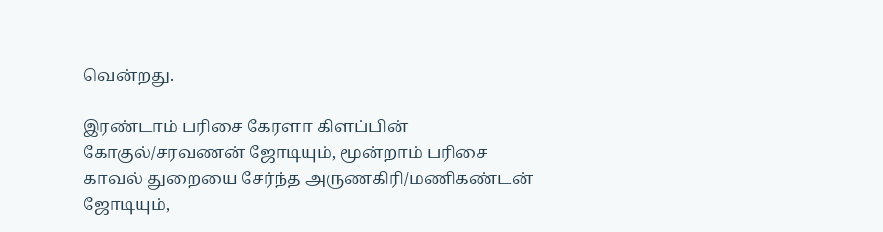வென்றது.

இரண்டாம் பரிசை கேரளா கிளப்பின் கோகுல்/சரவணன் ஜோடியும், மூன்றாம் பரிசை காவல் துறையை சேர்ந்த அருணகிரி/மணிகண்டன் ஜோடியும்,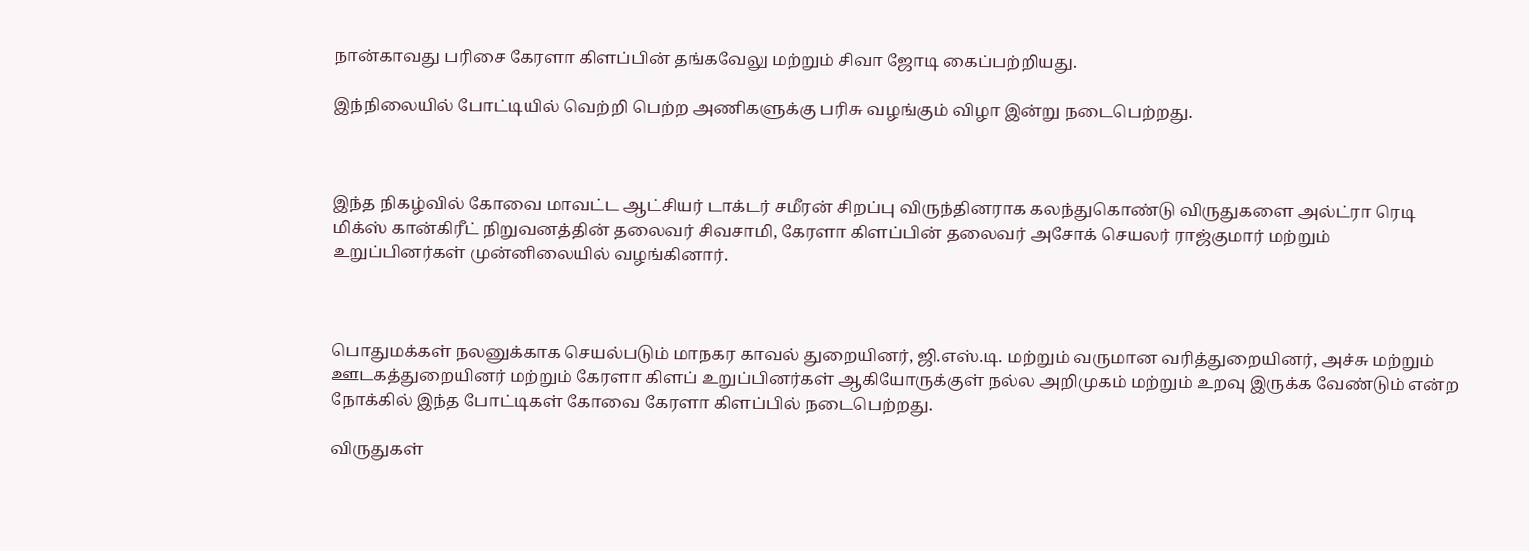நான்காவது பரிசை கேரளா கிளப்பின் தங்கவேலு மற்றும் சிவா ஜோடி கைப்பற்றியது.

இந்நிலையில் போட்டியில் வெற்றி பெற்ற அணிகளுக்கு பரிசு வழங்கும் விழா இன்று நடைபெற்றது.



இந்த நிகழ்வில் கோவை மாவட்ட ஆட்சியர் டாக்டர் சமீரன் சிறப்பு விருந்தினராக கலந்துகொண்டு விருதுகளை அல்ட்ரா ரெடி மிக்ஸ் கான்கிரீட் நிறுவனத்தின் தலைவர் சிவசாமி, கேரளா கிளப்பின் தலைவர் அசோக் செயலர் ராஜ்குமார் மற்றும் உறுப்பினர்கள் முன்னிலையில் வழங்கினார்.



பொதுமக்கள் நலனுக்காக செயல்படும் மாநகர காவல் துறையினர், ஜி.எஸ்.டி. மற்றும் வருமான வரித்துறையினர், அச்சு மற்றும் ஊடகத்துறையினர் மற்றும் கேரளா கிளப் உறுப்பினர்கள் ஆகியோருக்குள் நல்ல அறிமுகம் மற்றும் உறவு இருக்க வேண்டும் என்ற நோக்கில் இந்த போட்டிகள் கோவை கேரளா கிளப்பில் நடைபெற்றது.

விருதுகள்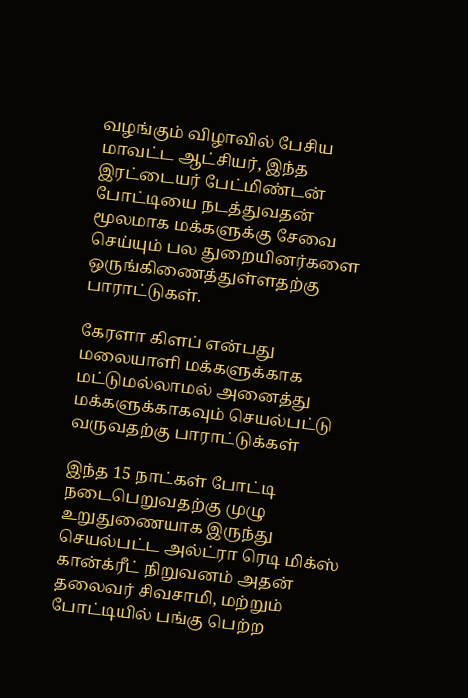வழங்கும் விழாவில் பேசிய மாவட்ட ஆட்சியர், இந்த இரட்டையர் பேட்மிண்டன் போட்டியை நடத்துவதன் மூலமாக மக்களுக்கு சேவை செய்யும் பல துறையினர்களை ஒருங்கிணைத்துள்ளதற்கு பாராட்டுகள்.

கேரளா கிளப் என்பது மலையாளி மக்களுக்காக மட்டுமல்லாமல் அனைத்து மக்களுக்காகவும் செயல்பட்டு வருவதற்கு பாராட்டுக்கள்

இந்த 15 நாட்கள் போட்டி நடைபெறுவதற்கு முழு உறுதுணையாக இருந்து செயல்பட்ட அல்ட்ரா ரெடி மிக்ஸ் கான்க்ரீட் நிறுவனம் அதன் தலைவர் சிவசாமி, மற்றும் போட்டியில் பங்கு பெற்ற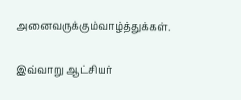அனைவருக்கும்வாழ்த்துக்கள்.

இவ்வாறு ஆட்சியர்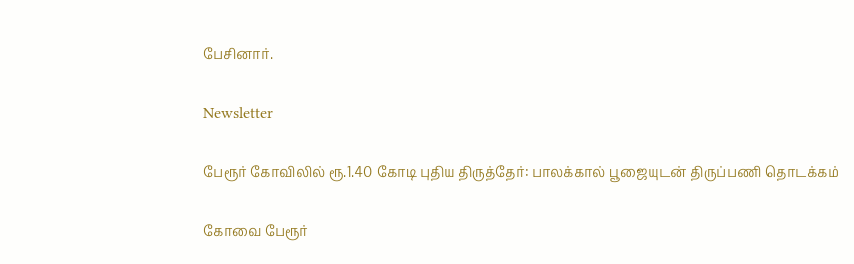பேசினார்.

Newsletter

பேரூர் கோவிலில் ரூ.1.40 கோடி புதிய திருத்தேர்: பாலக்கால் பூஜையுடன் திருப்பணி தொடக்கம்

கோவை பேரூர்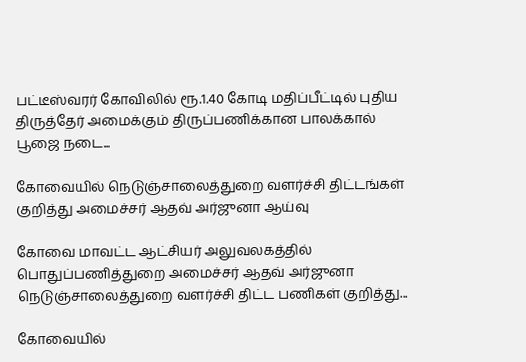பட்டீஸ்வரர் கோவிலில் ரூ.1.40 கோடி மதிப்பீட்டில் புதிய திருத்தேர் அமைக்கும் திருப்பணிக்கான பாலக்கால் பூஜை நடை...

கோவையில் நெடுஞ்சாலைத்துறை வளர்ச்சி திட்டங்கள் குறித்து அமைச்சர் ஆதவ் அர்ஜுனா ஆய்வு

கோவை மாவட்ட ஆட்சியர் அலுவலகத்தில் பொதுப்பணித்துறை அமைச்சர் ஆதவ் அர்ஜுனா நெடுஞ்சாலைத்துறை வளர்ச்சி திட்ட பணிகள் குறித்து...

கோவையில்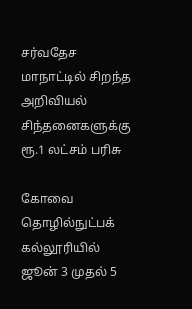சர்வதேச மாநாட்டில் சிறந்த அறிவியல் சிந்தனைகளுக்கு ரூ.1 லட்சம் பரிசு

கோவை தொழில்நுட்பக் கல்லூரியில் ஜூன் 3 முதல் 5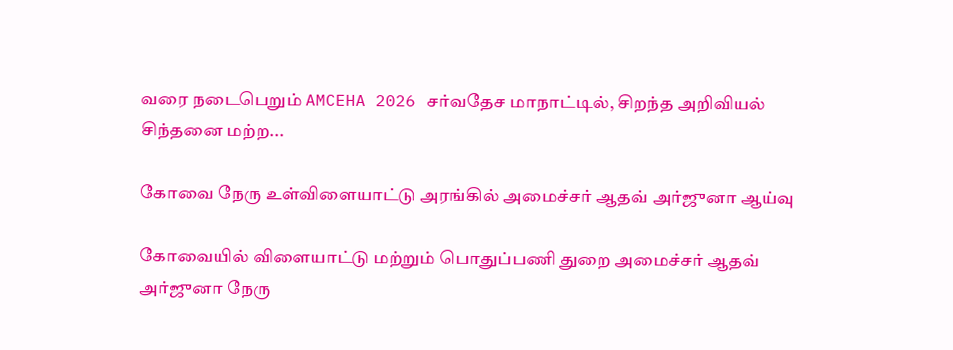வரை நடைபெறும் AMCEHA 2026 சர்வதேச மாநாட்டில், சிறந்த அறிவியல் சிந்தனை மற்ற...

கோவை நேரு உள்விளையாட்டு அரங்கில் அமைச்சர் ஆதவ் அர்ஜுனா ஆய்வு

கோவையில் விளையாட்டு மற்றும் பொதுப்பணி துறை அமைச்சர் ஆதவ் அர்ஜுனா நேரு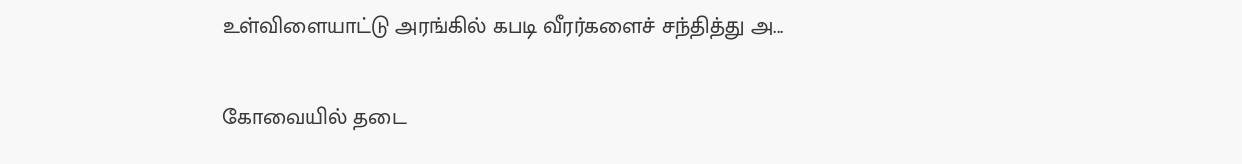உள்விளையாட்டு அரங்கில் கபடி வீரர்களைச் சந்தித்து அ...

கோவையில் தடை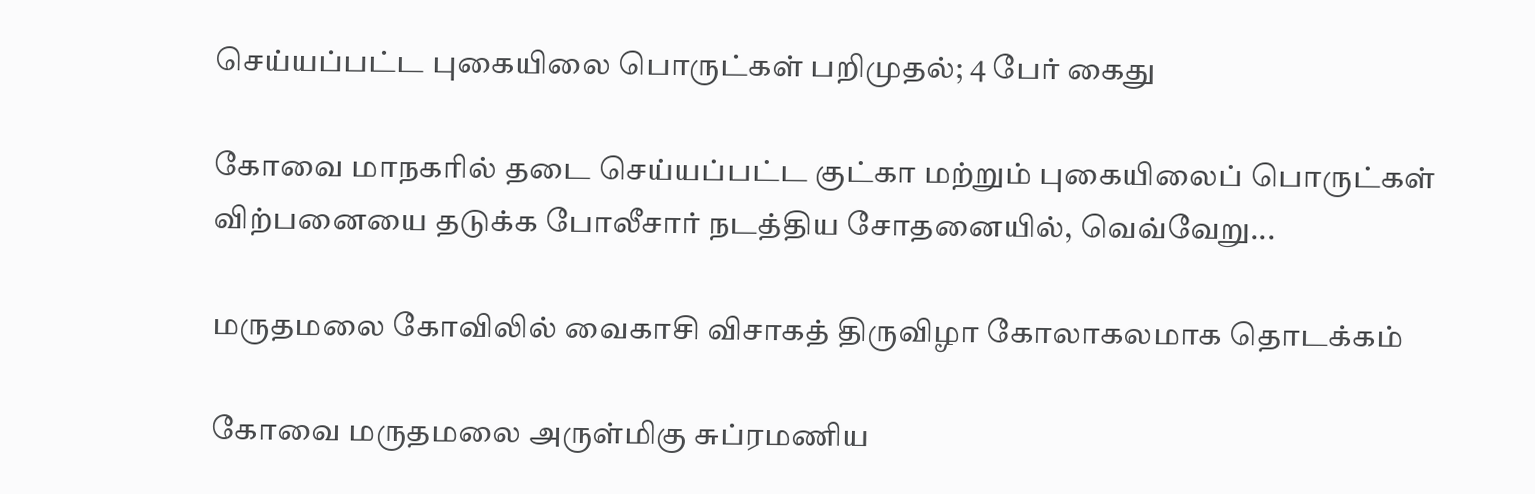செய்யப்பட்ட புகையிலை பொருட்கள் பறிமுதல்; 4 பேர் கைது

கோவை மாநகரில் தடை செய்யப்பட்ட குட்கா மற்றும் புகையிலைப் பொருட்கள் விற்பனையை தடுக்க போலீசார் நடத்திய சோதனையில், வெவ்வேறு...

மருதமலை கோவிலில் வைகாசி விசாகத் திருவிழா கோலாகலமாக தொடக்கம்

கோவை மருதமலை அருள்மிகு சுப்ரமணிய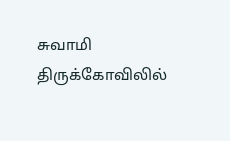சுவாமி திருக்கோவிலில்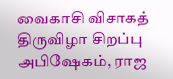வைகாசி விசாகத் திருவிழா சிறப்பு அபிஷேகம், ராஜ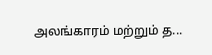அலங்காரம் மற்றும் த...